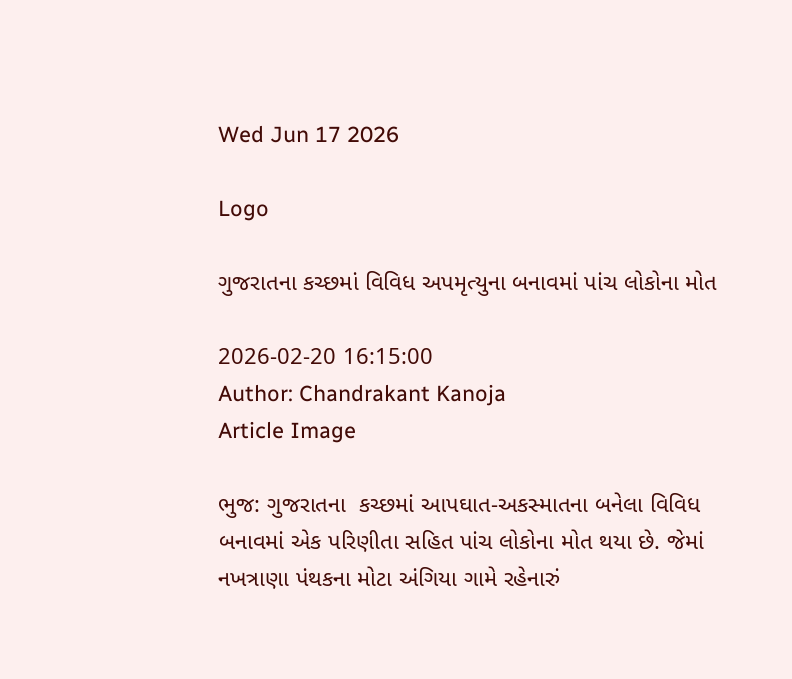Wed Jun 17 2026

Logo

ગુજરાતના કચ્છમાં વિવિધ અપમૃત્યુના બનાવમાં પાંચ લોકોના મોત

2026-02-20 16:15:00
Author: Chandrakant Kanoja
Article Image

ભુજ: ગુજરાતના  કચ્છમાં આપઘાત-અકસ્માતના બનેલા વિવિધ બનાવમાં એક પરિણીતા સહિત પાંચ લોકોના મોત થયા છે. જેમાં નખત્રાણા પંથકના મોટા અંગિયા ગામે રહેનારું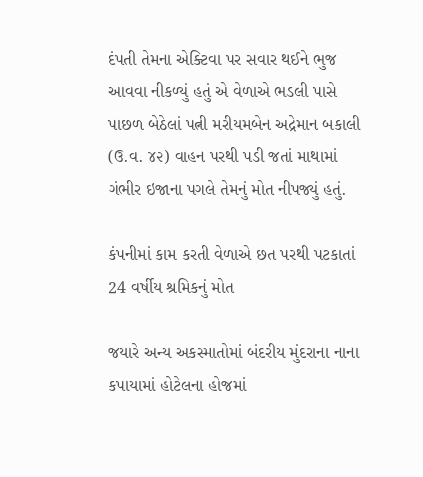દંપતી તેમના એક્ટિવા પર સવાર થઈને ભુજ આવવા નીકળ્યું હતું એ વેળાએ ભડલી પાસે પાછળ બેઠેલાં પત્ની મરીયમબેન અદ્રેમાન બકાલી (ઉ.વ. ૪૨) વાહન પરથી પડી જતાં માથામાં ગંભીર ઇજાના પગલે તેમનું મોત નીપજ્યું હતું.

કંપનીમાં કામ કરતી વેળાએ છત પરથી પટકાતાં 24 વર્ષીય શ્રમિકનું મોત

જયારે અન્ય અકસ્માતોમાં બંદરીય મુંદરાના નાના કપાયામાં હોટેલના હોજમાં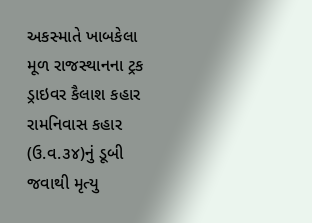અકસ્માતે ખાબકેલા મૂળ રાજસ્થાનના ટ્રક ડ્રાઇવર કૈલાશ કહાર રામનિવાસ કહાર (ઉ.વ.૩૪)નું ડૂબી જવાથી મૃત્યુ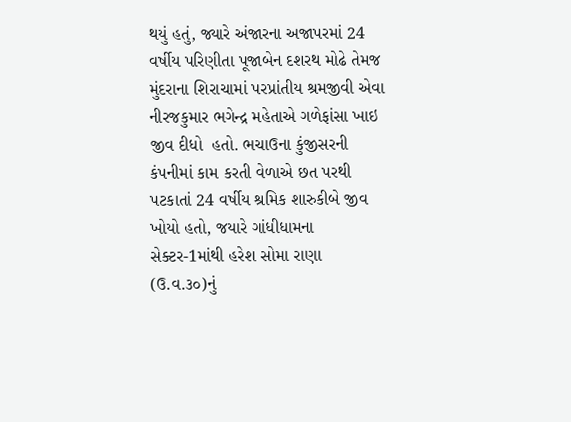થયું હતું, જ્યારે અંજારના અજાપરમાં 24  વર્ષીય પરિણીતા પૂજાબેન દશરથ મોઢે તેમજ મુંદરાના શિરાચામાં પરપ્રાંતીય શ્રમજીવી એવા નીરજકુમાર ભગેન્દ્ર મહેતાએ ગળેફાંસા ખાઇ જીવ દીધો  હતો. ભચાઉના કુંજીસરની કંપનીમાં કામ કરતી વેળાએ છત પરથી પટકાતાં 24 વર્ષીય શ્રમિક શારુકીબે જીવ ખોયો હતો, જયારે ગાંધીધામના સેક્ટર-1માંથી હરેશ સોમા રાણા (ઉ.વ.૩૦)નું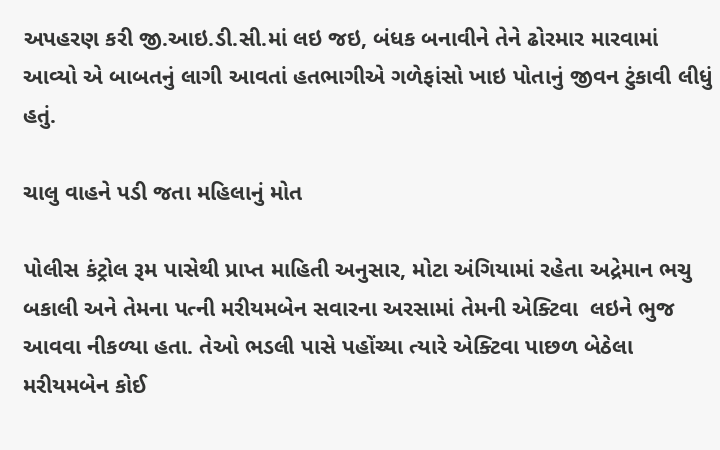અપહરણ કરી જી.આઇ.ડી.સી.માં લઇ જઇ, બંધક બનાવીને તેને ઢોરમાર મારવામાં આવ્યો એ બાબતનું લાગી આવતાં હતભાગીએ ગળેફાંસો ખાઇ પોતાનું જીવન ટુંકાવી લીધું હતું.

ચાલુ વાહને પડી જતા મહિલાનું મોત

પોલીસ કંટ્રોલ રૂમ પાસેથી પ્રાપ્ત માહિતી અનુસાર, મોટા અંગિયામાં રહેતા અદ્રેમાન ભચુ બકાલી અને તેમના પત્ની મરીયમબેન સવારના અરસામાં તેમની એક્ટિવા  લઇને ભુજ આવવા નીકળ્યા હતા. તેઓ ભડલી પાસે પહોંચ્યા ત્યારે એક્ટિવા પાછળ બેઠેલા મરીયમબેન કોઈ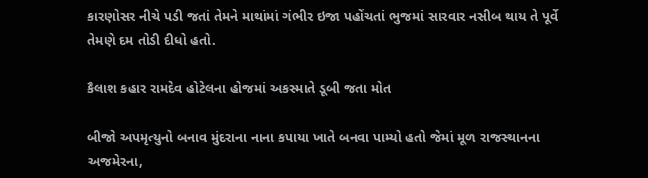કારણોસર નીચે પડી જતાં તેમને માથાંમાં ગંભીર ઇજા પહોંચતાં ભુજમાં સારવાર નસીબ થાય તે પૂર્વે તેમણે દમ તોડી દીધો હતો.

કૈલાશ કહાર રામદેવ હોટેલના હોજમાં અકસ્માતે ડૂબી જતા મોત

બીજો અપમૃત્યુનો બનાવ મુંદરાના નાના કપાયા ખાતે બનવા પામ્યો હતો જેમાં મૂળ રાજસ્થાનના અજમેરના,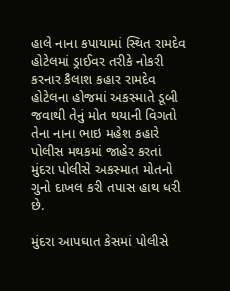હાલે નાના કપાયામાં સ્થિત રામદેવ હોટેલમાં ડ્રાઈવર તરીકે નોકરી કરનાર કૈલાશ કહાર રામદેવ હોટેલના હોજમાં અકસ્માતે ડૂબી જવાથી તેનું મોત થયાની વિગતો તેના નાના ભાઇ મહેશ કહારે પોલીસ મથકમાં જાહેર કરતાં મુંદરા પોલીસે અકસ્માત મોતનો ગુનો દાખલ કરી તપાસ હાથ ધરી છે.

મુંદરા આપઘાત કેસમાં પોલીસે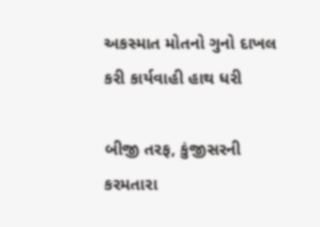અકસ્માત મોતનો ગુનો દાખલ કરી કાર્યવાહી હાથ ધરી

બીજી તરફ, કુંજીસરની કરમતારા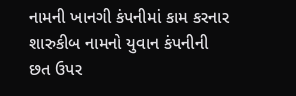નામની ખાનગી કંપનીમાં કામ કરનાર શારુકીબ નામનો યુવાન કંપનીની છત ઉપર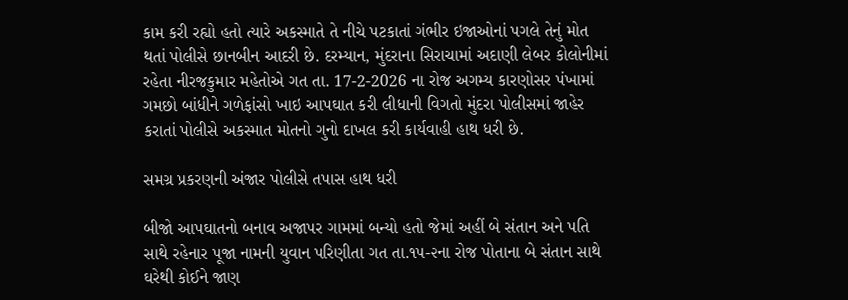કામ કરી રહ્યો હતો ત્યારે અકસ્માતે તે નીચે પટકાતાં ગંભીર ઇજાઓનાં પગલે તેનું મોત થતાં પોલીસે છાનબીન આદરી છે. દરમ્યાન, મુંદરાના સિરાચામાં અદાણી લેબર કોલોનીમાં રહેતા નીરજકુમાર મહેતોએ ગત તા. 17-2-2026 ના રોજ અગમ્ય કારણોસર પંખામાં ગમછો બાંધીને ગળેફાંસો ખાઇ આપઘાત કરી લીધાની વિગતો મુંદરા પોલીસમાં જાહેર કરાતાં પોલીસે અકસ્માત મોતનો ગુનો દાખલ કરી કાર્યવાહી હાથ ધરી છે.

સમગ્ર પ્રકરણની અંજાર પોલીસે તપાસ હાથ ધરી

બીજો આપઘાતનો બનાવ અજાપર ગામમાં બન્યો હતો જેમાં અહીં બે સંતાન અને પતિ સાથે રહેનાર પૂજા નામની યુવાન પરિણીતા ગત તા.૧૫-૨ના રોજ પોતાના બે સંતાન સાથે ઘરેથી કોઈને જાણ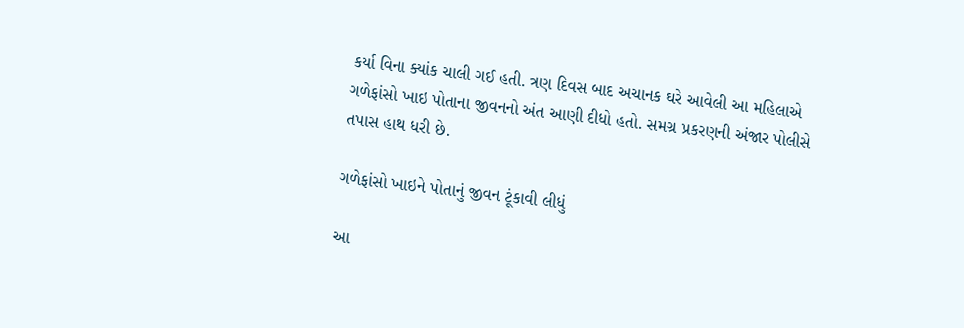કર્યા વિના ક્યાંક ચાલી ગઈ હતી. ત્રણ દિવસ બાદ અચાનક ઘરે આવેલી આ મહિલાએ ગળેફાંસો ખાઇ પોતાના જીવનનો અંત આણી દીધો હતો. સમગ્ર પ્રકરણની અંજાર પોલીસે તપાસ હાથ ધરી છે.

ગળેફાંસો ખાઇને પોતાનું જીવન ટૂંકાવી લીધું

આ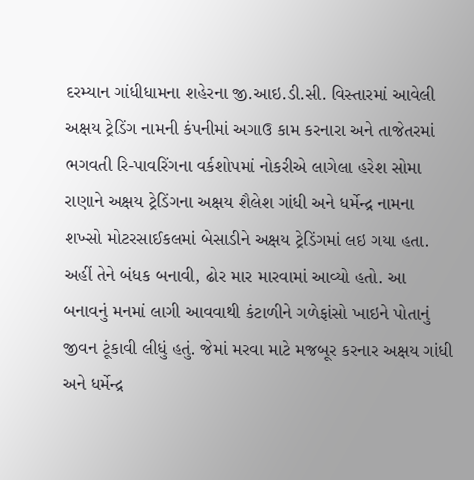દરમ્યાન ગાંધીધામના શહેરના જી.આઇ.ડી.સી. વિસ્તારમાં આવેલી અક્ષય ટ્રેડિંગ નામની કંપનીમાં અગાઉ કામ કરનારા અને તાજેતરમાં ભગવતી રિ-પાવરિંગના વર્કશોપમાં નોકરીએ લાગેલા હરેશ સોમા રાણાને અક્ષય ટ્રેડિંગના અક્ષય શૈલેશ ગાંધી અને ધર્મેન્દ્ર નામના શખ્સો મોટરસાઈકલમાં બેસાડીને અક્ષય ટ્રેડિંગમાં લઇ ગયા હતા. અહીં તેને બંધક બનાવી, ઢોર માર મારવામાં આવ્યો હતો. આ બનાવનું મનમાં લાગી આવવાથી કંટાળીને ગળેફાંસો ખાઇને પોતાનું જીવન ટૂંકાવી લીધું હતું. જેમાં મરવા માટે મજબૂર કરનાર અક્ષય ગાંધી અને ધર્મેન્દ્ર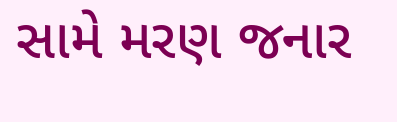સામે મરણ જનાર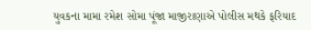યુવકના મામા રમેશ સોમા પૂંજા માજીરાણાએ પોલીસ મથકે ફરિયાદ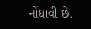નોંધાવી છે.